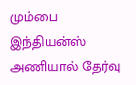மும்பை இந்தியன்ஸ் அணியால் தேர்வு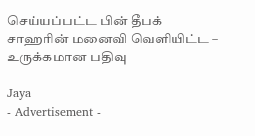செய்யப்பட்ட பின் தீபக் சாஹரின் மனைவி வெளியிட்ட – உருக்கமான பதிவு

Jaya
- Advertisement -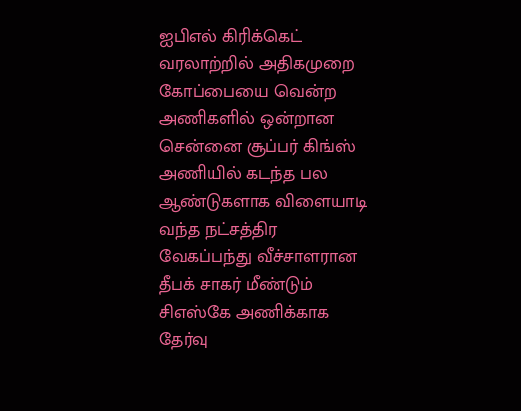ஐபிஎல் கிரிக்கெட் வரலாற்றில் அதிகமுறை கோப்பையை வென்ற அணிகளில் ஒன்றான சென்னை சூப்பர் கிங்ஸ் அணியில் கடந்த பல ஆண்டுகளாக விளையாடி வந்த நட்சத்திர வேகப்பந்து வீச்சாளரான தீபக் சாகர் மீண்டும் சிஎஸ்கே அணிக்காக தேர்வு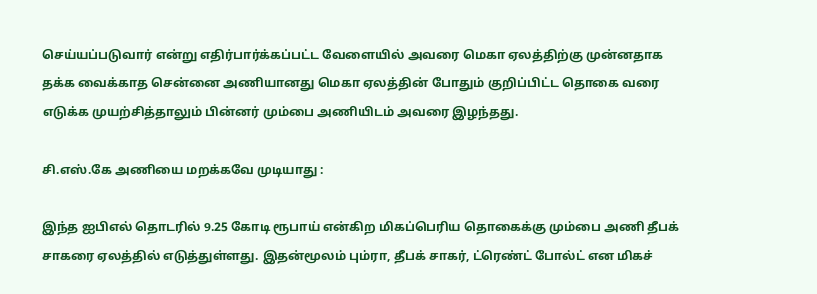செய்யப்படுவார் என்று எதிர்பார்க்கப்பட்ட வேளையில் அவரை மெகா ஏலத்திற்கு முன்னதாக தக்க வைக்காத சென்னை அணியானது மெகா ஏலத்தின் போதும் குறிப்பிட்ட தொகை வரை எடுக்க முயற்சித்தாலும் பின்னர் மும்பை அணியிடம் அவரை இழந்தது.

சி.எஸ்.கே அணியை மறக்கவே முடியாது :

இந்த ஐபிஎல் தொடரில் 9.25 கோடி ரூபாய் என்கிற மிகப்பெரிய தொகைக்கு மும்பை அணி தீபக் சாகரை ஏலத்தில் எடுத்துள்ளது. இதன்மூலம் பும்ரா, தீபக் சாகர், ட்ரெண்ட் போல்ட் என மிகச்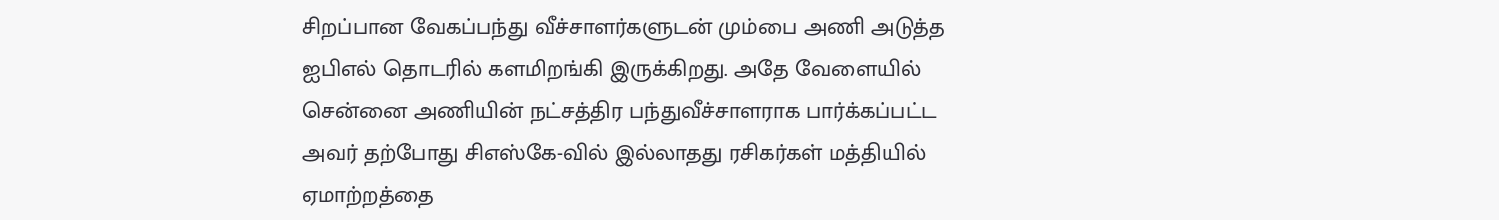சிறப்பான வேகப்பந்து வீச்சாளர்களுடன் மும்பை அணி அடுத்த ஐபிஎல் தொடரில் களமிறங்கி இருக்கிறது. அதே வேளையில் சென்னை அணியின் நட்சத்திர பந்துவீச்சாளராக பார்க்கப்பட்ட அவர் தற்போது சிஎஸ்கே-வில் இல்லாதது ரசிகர்கள் மத்தியில் ஏமாற்றத்தை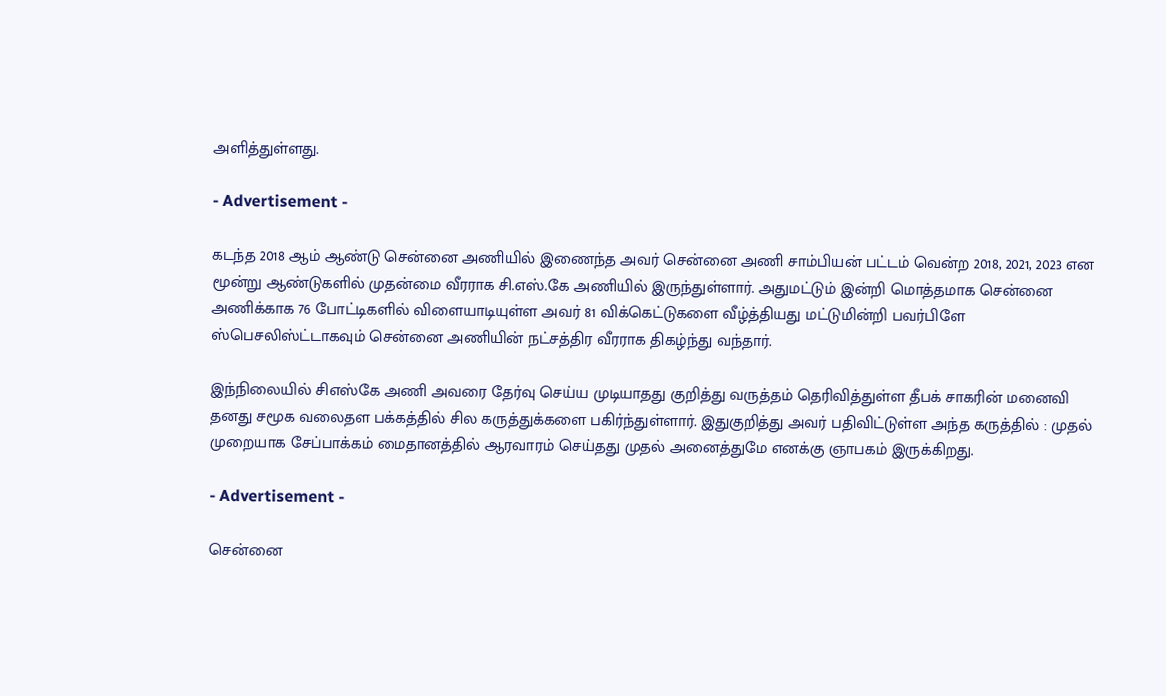அளித்துள்ளது.

- Advertisement -

கடந்த 2018 ஆம் ஆண்டு சென்னை அணியில் இணைந்த அவர் சென்னை அணி சாம்பியன் பட்டம் வென்ற 2018, 2021, 2023 என மூன்று ஆண்டுகளில் முதன்மை வீரராக சி.எஸ்.கே அணியில் இருந்துள்ளார். அதுமட்டும் இன்றி மொத்தமாக சென்னை அணிக்காக 76 போட்டிகளில் விளையாடியுள்ள அவர் 81 விக்கெட்டுகளை வீழ்த்தியது மட்டுமின்றி பவர்பிளே ஸ்பெசலிஸ்ட்டாகவும் சென்னை அணியின் நட்சத்திர வீரராக திகழ்ந்து வந்தார்.

இந்நிலையில் சிஎஸ்கே அணி அவரை தேர்வு செய்ய முடியாதது குறித்து வருத்தம் தெரிவித்துள்ள தீபக் சாகரின் மனைவி தனது சமூக வலைதள பக்கத்தில் சில கருத்துக்களை பகிர்ந்துள்ளார். இதுகுறித்து அவர் பதிவிட்டுள்ள அந்த கருத்தில் : முதல் முறையாக சேப்பாக்கம் மைதானத்தில் ஆரவாரம் செய்தது முதல் அனைத்துமே எனக்கு ஞாபகம் இருக்கிறது.

- Advertisement -

சென்னை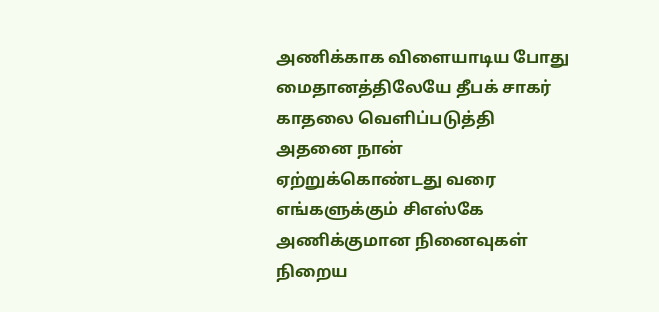அணிக்காக விளையாடிய போது மைதானத்திலேயே தீபக் சாகர் காதலை வெளிப்படுத்தி அதனை நான் ஏற்றுக்கொண்டது வரை எங்களுக்கும் சிஎஸ்கே அணிக்குமான நினைவுகள் நிறைய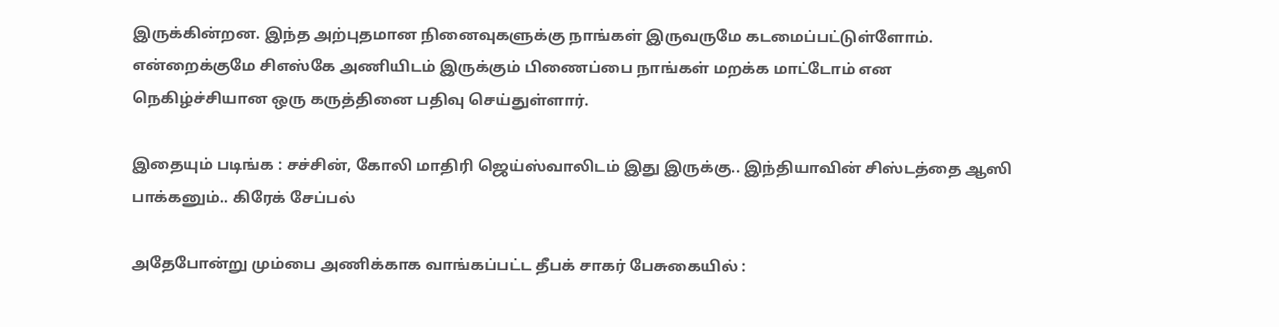இருக்கின்றன. இந்த அற்புதமான நினைவுகளுக்கு நாங்கள் இருவருமே கடமைப்பட்டுள்ளோம். என்றைக்குமே சிஎஸ்கே அணியிடம் இருக்கும் பிணைப்பை நாங்கள் மறக்க மாட்டோம் என நெகிழ்ச்சியான ஒரு கருத்தினை பதிவு செய்துள்ளார்.

இதையும் படிங்க : சச்சின், கோலி மாதிரி ஜெய்ஸ்வாலிடம் இது இருக்கு.. இந்தியாவின் சிஸ்டத்தை ஆஸி பாக்கனும்.. கிரேக் சேப்பல்

அதேபோன்று மும்பை அணிக்காக வாங்கப்பட்ட தீபக் சாகர் பேசுகையில் :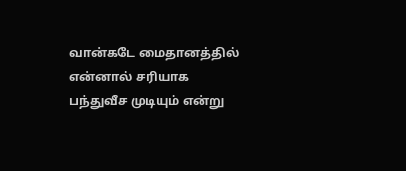வான்கடே மைதானத்தில் என்னால் சரியாக பந்துவீச முடியும் என்று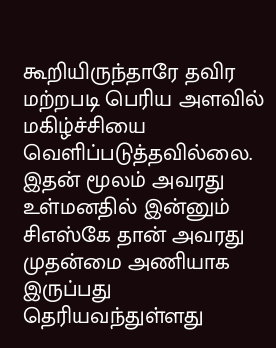கூறியிருந்தாரே தவிர மற்றபடி பெரிய அளவில் மகிழ்ச்சியை வெளிப்படுத்தவில்லை. இதன் மூலம் அவரது உள்மனதில் இன்னும் சிஎஸ்கே தான் அவரது முதன்மை அணியாக இருப்பது தெரியவந்துள்ளது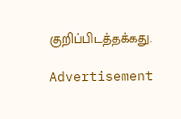குறிப்பிடத்தக்கது.

Advertisement